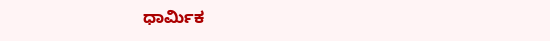ಧಾರ್ಮಿಕ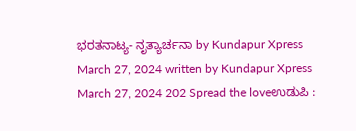ಭರತನಾಟ್ಯ- ನೃತ್ಯಾರ್ಚನಾ by Kundapur Xpress March 27, 2024 written by Kundapur Xpress March 27, 2024 202 Spread the loveಉಡುಪಿ :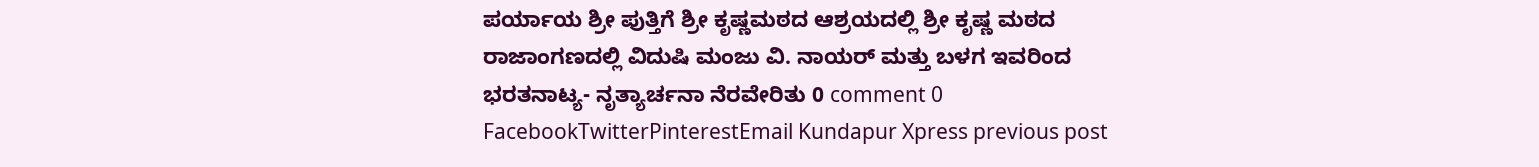ಪರ್ಯಾಯ ಶ್ರೀ ಪುತ್ತಿಗೆ ಶ್ರೀ ಕೃಷ್ಣಮಠದ ಆಶ್ರಯದಲ್ಲಿ ಶ್ರೀ ಕೃಷ್ಣ ಮಠದ ರಾಜಾಂಗಣದಲ್ಲಿ ವಿದುಷಿ ಮಂಜು ವಿ. ನಾಯರ್ ಮತ್ತು ಬಳಗ ಇವರಿಂದ ಭರತನಾಟ್ಯ- ನೃತ್ಯಾರ್ಚನಾ ನೆರವೇರಿತು 0 comment 0 FacebookTwitterPinterestEmail Kundapur Xpress previous post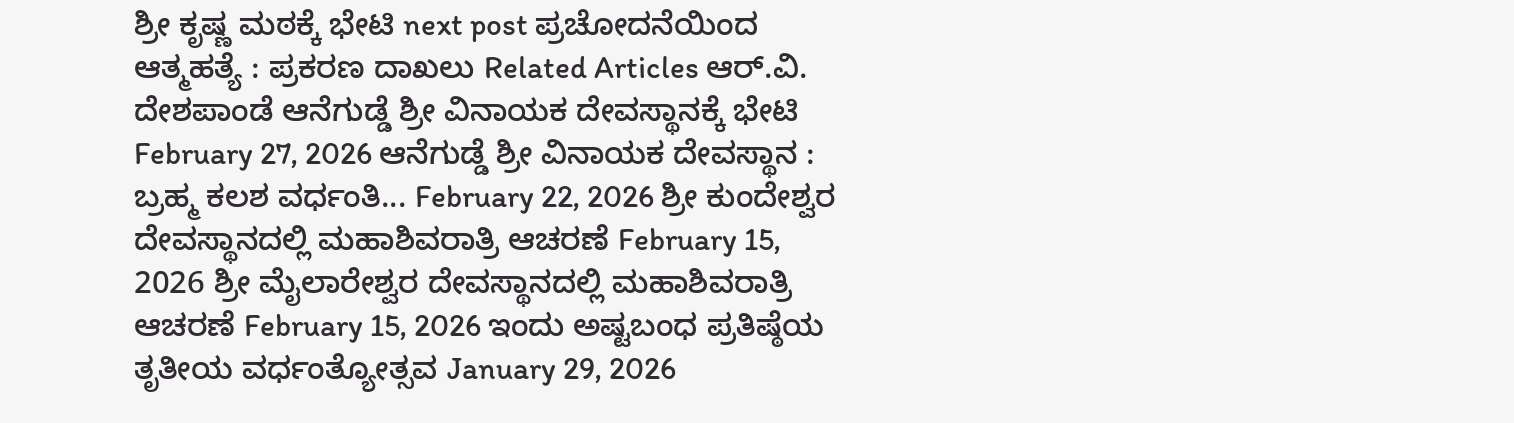ಶ್ರೀ ಕೃಷ್ಣ ಮಠಕ್ಕೆ ಭೇಟಿ next post ಪ್ರಚೋದನೆಯಿಂದ ಆತ್ಮಹತ್ಯೆ : ಪ್ರಕರಣ ದಾಖಲು Related Articles ಆರ್.ವಿ. ದೇಶಪಾಂಡೆ ಆನೆಗುಡ್ಡೆ ಶ್ರೀ ವಿನಾಯಕ ದೇವಸ್ಥಾನಕ್ಕೆ ಭೇಟಿ February 27, 2026 ಆನೆಗುಡ್ಡೆ ಶ್ರೀ ವಿನಾಯಕ ದೇವಸ್ಥಾನ : ಬ್ರಹ್ಮ ಕಲಶ ವರ್ಧಂತಿ... February 22, 2026 ಶ್ರೀ ಕುಂದೇಶ್ವರ ದೇವಸ್ಥಾನದಲ್ಲಿ ಮಹಾಶಿವರಾತ್ರಿ ಆಚರಣೆ February 15, 2026 ಶ್ರೀ ಮೈಲಾರೇಶ್ವರ ದೇವಸ್ಥಾನದಲ್ಲಿ ಮಹಾಶಿವರಾತ್ರಿ ಆಚರಣೆ February 15, 2026 ಇಂದು ಅಷ್ಟಬಂಧ ಪ್ರತಿಷ್ಠೆಯ ತೃತೀಯ ವರ್ಧಂತ್ಯೋತ್ಸವ January 29, 2026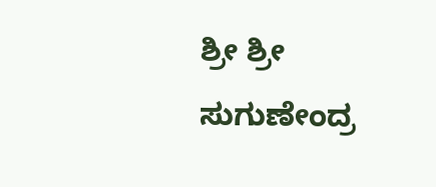ಶ್ರೀ ಶ್ರೀ ಸುಗುಣೇಂದ್ರ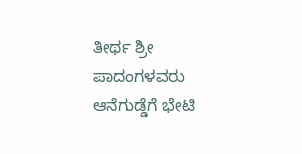ತೀರ್ಥ ಶ್ರೀ ಪಾದಂಗಳವರು ಆನೆಗುಡ್ಡೆಗೆ ಭೇಟಿ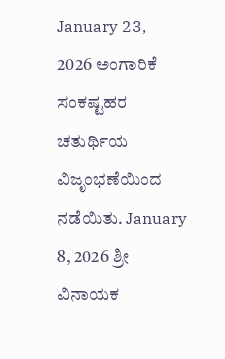January 23, 2026 ಅಂಗಾರಿಕೆ ಸಂಕಷ್ಟಹರ ಚತುರ್ಥಿಯ ವಿಜೃಂಭಣೆಯಿಂದ ನಡೆಯಿತು. January 8, 2026 ಶ್ರೀ ವಿನಾಯಕ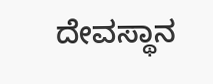ದೇವಸ್ಥಾನ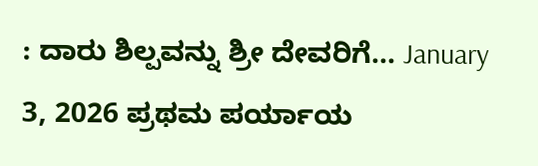: ದಾರು ಶಿಲ್ಪವನ್ನು ಶ್ರೀ ದೇವರಿಗೆ... January 3, 2026 ಪ್ರಥಮ ಪರ್ಯಾಯ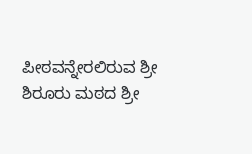ಪೀಠವನ್ನೇರಲಿರುವ ಶ್ರೀ ಶಿರೂರು ಮಠದ ಶ್ರೀ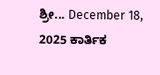ಶ್ರೀ... December 18, 2025 ಕಾರ್ತಿಕ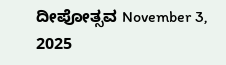ದೀಪೋತ್ಸವ November 3, 2025